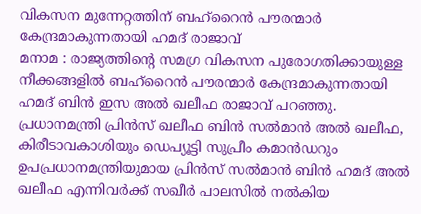വികസന മുന്നേറ്റത്തിന് ബഹ്റൈൻ പൗരന്മാർ കേന്ദ്രമാകുന്നതായി ഹമദ് രാജാവ്
മനാമ : രാജ്യത്തിന്റെ സമഗ്ര വികസന പുരോഗതിക്കായുള്ള നീക്കങ്ങളിൽ ബഹ്റൈൻ പൗരന്മാർ കേന്ദ്രമാകുന്നതായി ഹമദ് ബിൻ ഇസ അൽ ഖലീഫ രാജാവ് പറഞ്ഞു. പ്രധാനമന്ത്രി പ്രിൻസ് ഖലീഫ ബിൻ സൽമാൻ അൽ ഖലീഫ, കിരീടാവകാശിയും ഡെപ്യൂട്ടി സുപ്രീം കമാൻഡറും ഉപപ്രധാനമന്ത്രിയുമായ പ്രിൻസ് സൽമാൻ ബിൻ ഹമദ് അൽ ഖലീഫ എന്നിവർക്ക് സഖീർ പാലസിൽ നൽകിയ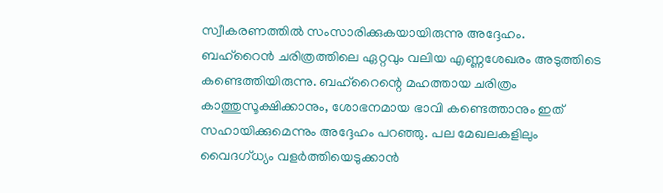സ്വീകരണത്തിൽ സംസാരിക്കുകയായിരുന്നു അദ്ദേഹം.
ബഹ്റൈൻ ചരിത്രത്തിലെ ഏറ്റവും വലിയ എണ്ണശേഖരം അടുത്തിടെ കണ്ടെത്തിയിരുന്നു. ബഹ്റൈന്റെ മഹത്തായ ചരിത്രം കാത്തുസൂക്ഷിക്കാനും, ശോഭനമായ ഭാവി കണ്ടെത്താനും ഇത് സഹായിക്കുമെന്നും അദ്ദേഹം പറഞ്ഞു. പല മേഖലകളിലും വൈദഗ്ധ്യം വളർത്തിയെടുക്കാൻ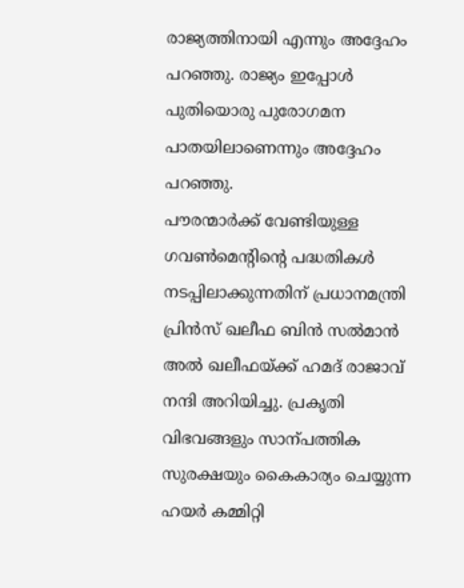രാജ്യത്തിനായി എന്നും അദ്ദേഹം പറഞ്ഞു. രാജ്യം ഇപ്പോൾ പുതിയൊരു പുരോഗമന പാതയിലാണെന്നും അദ്ദേഹം പറഞ്ഞു.
പൗരന്മാർക്ക് വേണ്ടിയുള്ള ഗവൺമെന്റിന്റെ പദ്ധതികൾ നടപ്പിലാക്കുന്നതിന് പ്രധാനമന്ത്രി പ്രിൻസ് ഖലീഫ ബിൻ സൽമാൻ അൽ ഖലീഫയ്ക്ക് ഹമദ് രാജാവ് നന്ദി അറിയിച്ചു. പ്രകൃതി വിഭവങ്ങളും സാന്പത്തിക സുരക്ഷയും കൈകാര്യം ചെയ്യുന്ന ഹയർ കമ്മിറ്റി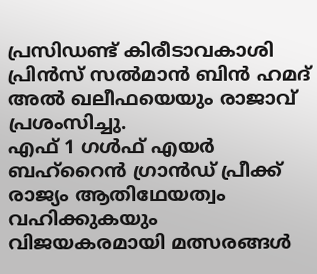പ്രസിഡണ്ട് കിരീടാവകാശി പ്രിൻസ് സൽമാൻ ബിൻ ഹമദ് അൽ ഖലീഫയെയും രാജാവ് പ്രശംസിച്ചു.
എഫ് 1 ഗൾഫ് എയർ ബഹ്റൈൻ ഗ്രാൻഡ് പ്രീക്ക് രാജ്യം ആതിഥേയത്വം വഹിക്കുകയും വിജയകരമായി മത്സരങ്ങൾ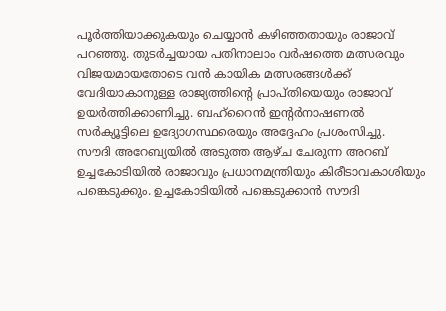പൂർത്തിയാക്കുകയും ചെയ്യാൻ കഴിഞ്ഞതായും രാജാവ് പറഞ്ഞു. തുടർച്ചയായ പതിനാലാം വർഷത്തെ മത്സരവും വിജയമായതോടെ വൻ കായിക മത്സരങ്ങൾക്ക് വേദിയാകാനുള്ള രാജ്യത്തിന്റെ പ്രാപ്തിയെയും രാജാവ് ഉയർത്തിക്കാണിച്ചു. ബഹ്റൈൻ ഇന്റർനാഷണൽ സർക്യൂട്ടിലെ ഉദ്യോഗസ്ഥരെയും അദ്ദേഹം പ്രശംസിച്ചു.
സൗദി അറേബ്യയിൽ അടുത്ത ആഴ്ച ചേരുന്ന അറബ് ഉച്ചകോടിയിൽ രാജാവും പ്രധാനമന്ത്രിയും കിരീടാവകാശിയും പങ്കെടുക്കും. ഉച്ചകോടിയിൽ പങ്കെടുക്കാൻ സൗദി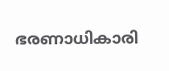ഭരണാധികാരി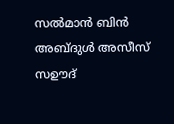സൽമാൻ ബിൻ അബ്ദുൾ അസീസ് സഊദ്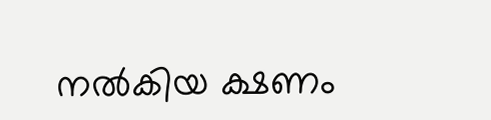നൽകിയ ക്ഷണം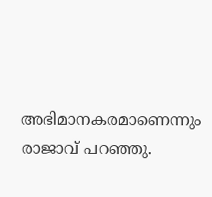അഭിമാനകരമാണെന്നും രാജാവ് പറഞ്ഞു.